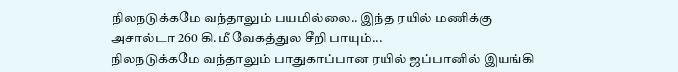நிலநடுக்கமே வந்தாலும் பயமில்லை.. இந்த ரயில் மணிக்கு அசால்டா 260 கி.மீ வேகத்துல சீறி பாயும்...
நிலநடுக்கமே வந்தாலும் பாதுகாப்பான ரயில் ஜப்பானில் இயங்கி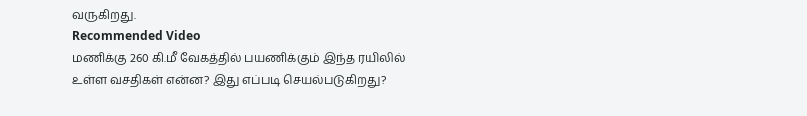வருகிறது.
Recommended Video
மணிக்கு 260 கி.மீ வேகத்தில் பயணிக்கும் இந்த ரயிலில் உள்ள வசதிகள் என்ன? இது எப்படி செயல்படுகிறது?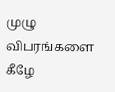முழு விபரங்களை கீழே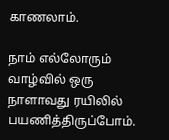காணலாம்.

நாம் எல்லோரும் வாழ்வில் ஒரு நாளாவது ரயிலில் பயணித்திருப்போம்.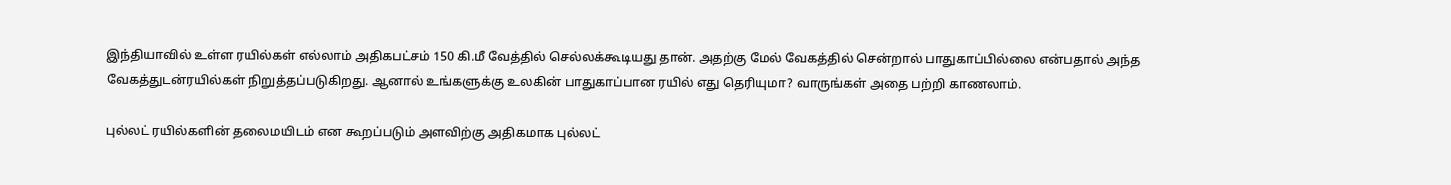இந்தியாவில் உள்ள ரயில்கள் எல்லாம் அதிகபட்சம் 150 கி.மீ வேத்தில் செல்லக்கூடியது தான். அதற்கு மேல் வேகத்தில் சென்றால் பாதுகாப்பில்லை என்பதால் அந்த வேகத்துடன்ரயில்கள் நிறுத்தப்படுகிறது. ஆனால் உங்களுக்கு உலகின் பாதுகாப்பான ரயில் எது தெரியுமா? வாருங்கள் அதை பற்றி காணலாம்.

புல்லட் ரயில்களின் தலைமயிடம் என கூறப்படும் அளவிற்கு அதிகமாக புல்லட்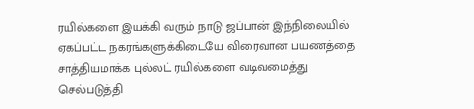ரயில்களை இயக்கி வரும் நாடு ஜப்பான் இந்நிலையில் ஏகப்பட்ட நகரங்களுக்கிடையே விரைவான பயணத்தை சாத்தியமாக்க புல்லட் ரயில்களை வடிவமைத்து செல்படுத்தி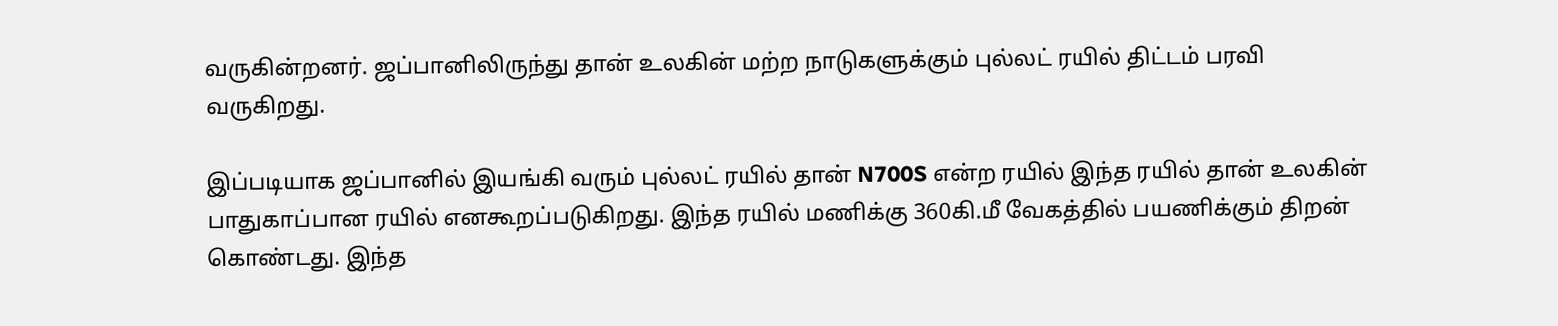வருகின்றனர். ஜப்பானிலிருந்து தான் உலகின் மற்ற நாடுகளுக்கும் புல்லட் ரயில் திட்டம் பரவி வருகிறது.

இப்படியாக ஜப்பானில் இயங்கி வரும் புல்லட் ரயில் தான் N700S என்ற ரயில் இந்த ரயில் தான் உலகின் பாதுகாப்பான ரயில் எனகூறப்படுகிறது. இந்த ரயில் மணிக்கு 360கி.மீ வேகத்தில் பயணிக்கும் திறன் கொண்டது. இந்த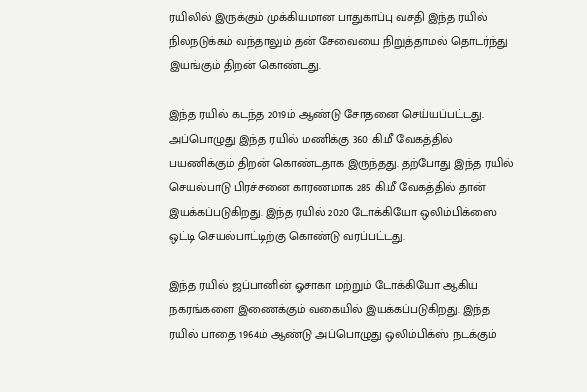ரயிலில் இருக்கும் முக்கியமான பாதுகாப்பு வசதி இந்த ரயில் நிலநடுக்கம் வந்தாலும் தன் சேவையை நிறுத்தாமல் தொடர்ந்து இயங்கும் திறன் கொண்டது.

இந்த ரயில் கடந்த 2019ம் ஆண்டு சோதனை செய்யப்பட்டது. அப்பொழுது இந்த ரயில் மணிக்கு 360 கி.மீ வேகத்தில் பயணிக்கும் திறன் கொண்டதாக இருந்தது. தற்போது இந்த ரயில் செயல்பாடு பிரச்சனை காரணமாக 285 கி.மீ வேகத்தில் தான் இயக்கப்படுகிறது. இந்த ரயில் 2020 டோக்கியோ ஒலிம்பிக்ஸை ஒட்டி செயல்பாட்டிற்கு கொண்டு வரப்பட்டது.

இந்த ரயில் ஜப்பானின் ஓசாகா மற்றும் டோக்கியோ ஆகிய நகரங்களை இணைக்கும் வகையில் இயக்கப்படுகிறது. இந்த ரயில் பாதை 1964ம் ஆண்டு அப்பொழுது ஒலிம்பிக்ஸ் நடக்கும்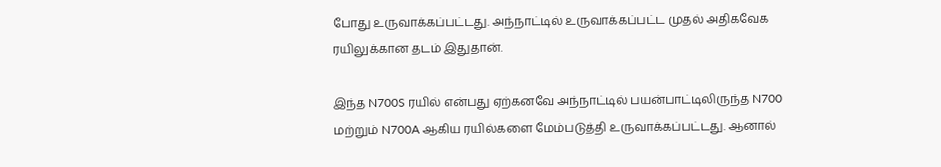போது உருவாக்கப்பட்டது. அந்நாட்டில் உருவாக்கப்பட்ட முதல் அதிகவேக ரயிலுக்கான தடம் இதுதான்.

இந்த N700S ரயில் என்பது ஏற்கனவே அந்நாட்டில் பயன்பாட்டிலிருந்த N700 மற்றும் N700A ஆகிய ரயில்களை மேம்படுத்தி உருவாக்கப்பட்டது. ஆனால்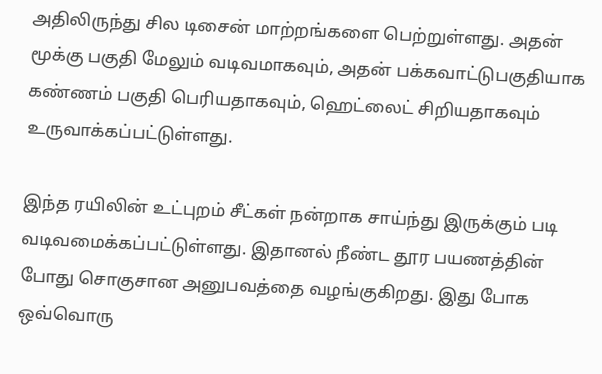அதிலிருந்து சில டிசைன் மாற்றங்களை பெற்றுள்ளது. அதன் மூக்கு பகுதி மேலும் வடிவமாகவும், அதன் பக்கவாட்டுபகுதியாக கண்ணம் பகுதி பெரியதாகவும், ஹெட்லைட் சிறியதாகவும் உருவாக்கப்பட்டுள்ளது.

இந்த ரயிலின் உட்புறம் சீட்கள் நன்றாக சாய்ந்து இருக்கும் படி வடிவமைக்கப்பட்டுள்ளது. இதானல் நீண்ட தூர பயணத்தின் போது சொகுசான அனுபவத்தை வழங்குகிறது. இது போக ஒவ்வொரு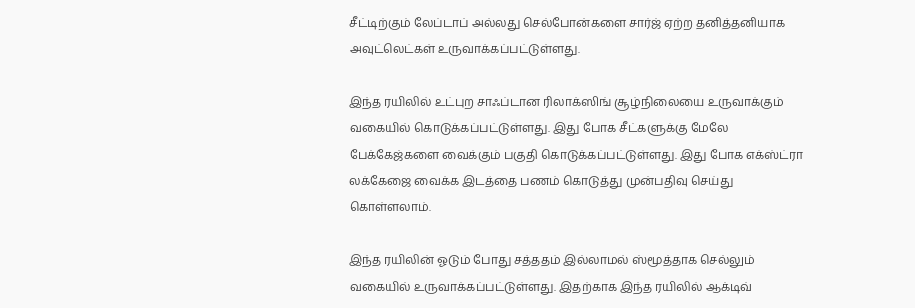சீட்டிற்கும் லேப்டாப் அல்லது செல்போன்களை சார்ஜ் ஏற்ற தனித்தனியாக அவுட்லெட்கள் உருவாக்கப்பட்டுள்ளது.

இந்த ரயிலில் உட்புற சாஃப்டான ரிலாக்ஸிங் சூழ்நிலையை உருவாக்கும் வகையில் கொடுக்கப்பட்டுள்ளது. இது போக சீட்களுக்கு மேலே பேக்கேஜ்களை வைக்கும் பகுதி கொடுக்கப்பட்டுள்ளது. இது போக எக்ஸ்ட்ரா லக்கேஜை வைக்க இடத்தை பணம் கொடுத்து முன்பதிவு செய்து கொள்ளலாம்.

இந்த ரயிலின் ஓடும் போது சத்ததம் இல்லாமல் ஸ்மூத்தாக செல்லும் வகையில் உருவாக்கப்பட்டுள்ளது. இதற்காக இந்த ரயிலில் ஆக்டிவ்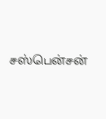சஸ்பென்சன்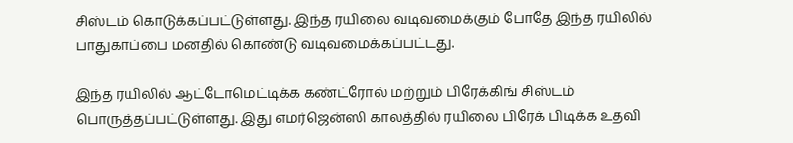சிஸ்டம் கொடுக்கப்பட்டுள்ளது. இந்த ரயிலை வடிவமைக்கும் போதே இந்த ரயிலில் பாதுகாப்பை மனதில் கொண்டு வடிவமைக்கப்பட்டது.

இந்த ரயிலில் ஆட்டோமெட்டிக்க கண்ட்ரோல் மற்றும் பிரேக்கிங் சிஸ்டம் பொருத்தப்பட்டுள்ளது. இது எமர்ஜென்ஸி காலத்தில் ரயிலை பிரேக் பிடிக்க உதவி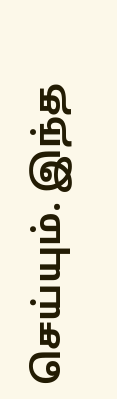செய்யும். இந்த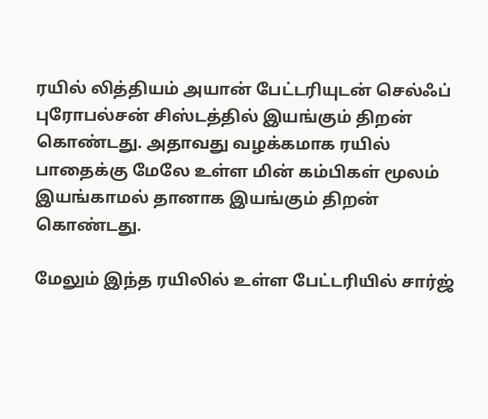ரயில் லித்தியம் அயான் பேட்டரியுடன் செல்ஃப் புரோபல்சன் சிஸ்டத்தில் இயங்கும் திறன் கொண்டது. அதாவது வழக்கமாக ரயில் பாதைக்கு மேலே உள்ள மின் கம்பிகள் மூலம் இயங்காமல் தானாக இயங்கும் திறன் கொண்டது.

மேலும் இந்த ரயிலில் உள்ள பேட்டரியில் சார்ஜ்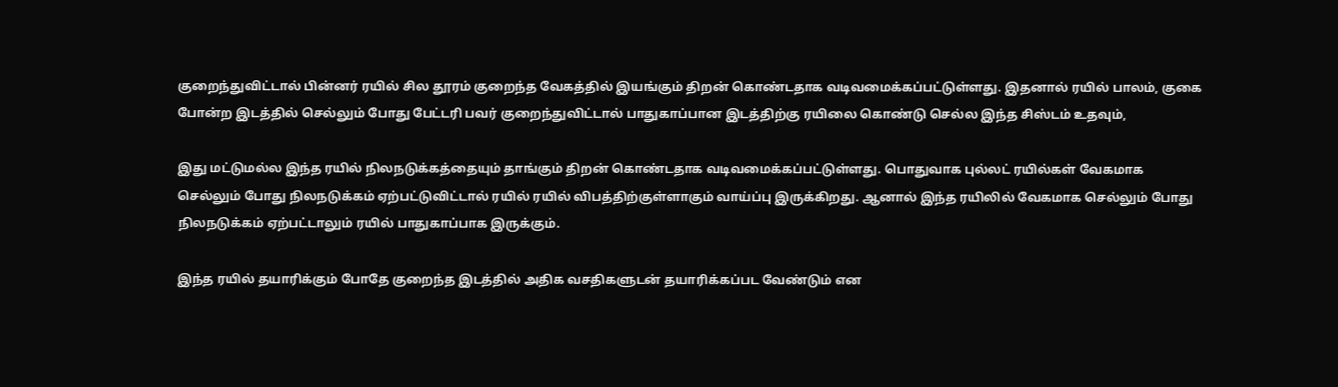குறைந்துவிட்டால் பின்னர் ரயில் சில தூரம் குறைந்த வேகத்தில் இயங்கும் திறன் கொண்டதாக வடிவமைக்கப்பட்டுள்ளது. இதனால் ரயில் பாலம், குகை போன்ற இடத்தில் செல்லும் போது பேட்டரி பவர் குறைந்துவிட்டால் பாதுகாப்பான இடத்திற்கு ரயிலை கொண்டு செல்ல இந்த சிஸ்டம் உதவும்,

இது மட்டுமல்ல இந்த ரயில் நிலநடுக்கத்தையும் தாங்கும் திறன் கொண்டதாக வடிவமைக்கப்பட்டுள்ளது. பொதுவாக புல்லட் ரயில்கள் வேகமாக செல்லும் போது நிலநடுக்கம் ஏற்பட்டுவிட்டால் ரயில் ரயில் விபத்திற்குள்ளாகும் வாய்ப்பு இருக்கிறது. ஆனால் இந்த ரயிலில் வேகமாக செல்லும் போது நிலநடுக்கம் ஏற்பட்டாலும் ரயில் பாதுகாப்பாக இருக்கும்.

இந்த ரயில் தயாரிக்கும் போதே குறைந்த இடத்தில் அதிக வசதிகளுடன் தயாரிக்கப்பட வேண்டும் என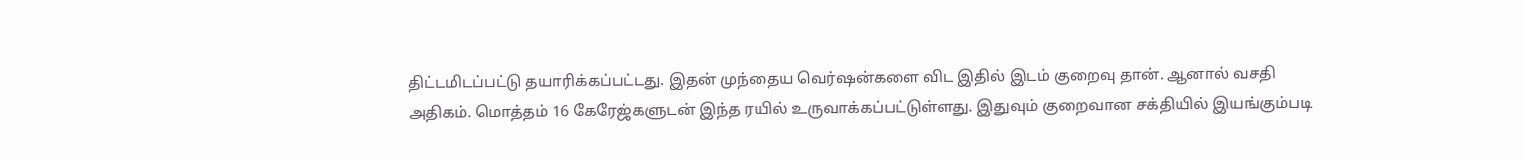திட்டமிடப்பட்டு தயாரிக்கப்பட்டது. இதன் முந்தைய வெர்ஷன்களை விட இதில் இடம் குறைவு தான். ஆனால் வசதி அதிகம். மொத்தம் 16 கேரேஜ்களுடன் இந்த ரயில் உருவாக்கப்பட்டுள்ளது. இதுவும் குறைவான சக்தியில் இயங்கும்படி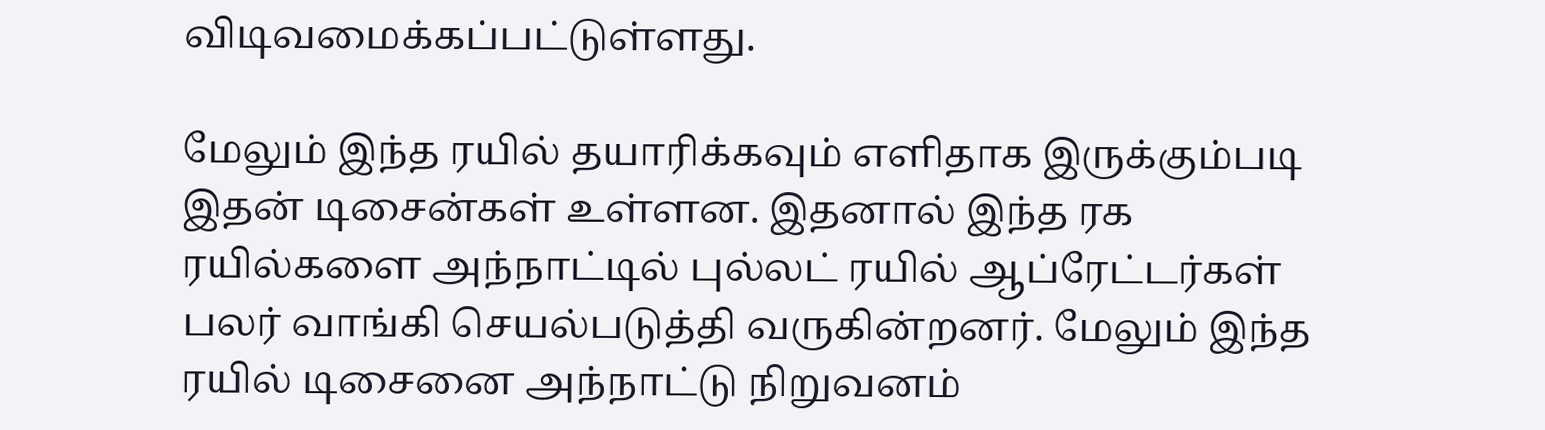விடிவமைக்கப்பட்டுள்ளது.

மேலும் இந்த ரயில் தயாரிக்கவும் எளிதாக இருக்கும்படி இதன் டிசைன்கள் உள்ளன. இதனால் இந்த ரக ரயில்களை அந்நாட்டில் புல்லட் ரயில் ஆப்ரேட்டர்கள் பலர் வாங்கி செயல்படுத்தி வருகின்றனர். மேலும் இந்த ரயில் டிசைனை அந்நாட்டு நிறுவனம்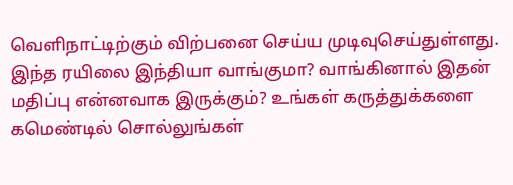வெளிநாட்டிற்கும் விற்பனை செய்ய முடிவுசெய்துள்ளது. இந்த ரயிலை இந்தியா வாங்குமா? வாங்கினால் இதன் மதிப்பு என்னவாக இருக்கும்? உங்கள் கருத்துக்களை கமெண்டில் சொல்லுங்கள்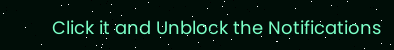Click it and Unblock the Notifications